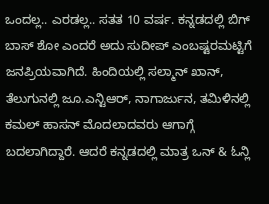ಒಂದಲ್ಲ.. ಎರಡಲ್ಲ.. ಸತತ 10 ವರ್ಷ. ಕನ್ನಡದಲ್ಲಿ ಬಿಗ್ ಬಾಸ್ ಶೋ ಎಂದರೆ ಅದು ಸುದೀಪ್ ಎಂಬಷ್ಟರಮಟ್ಟಿಗೆ ಜನಪ್ರಿಯವಾಗಿದೆ. ಹಿಂದಿಯಲ್ಲಿ ಸಲ್ಮಾನ್ ಖಾನ್, ತೆಲುಗುನಲ್ಲಿ ಜೂ.ಎನ್ಟಿಆರ್, ನಾಗಾರ್ಜುನ, ತಮಿಳಿನಲ್ಲಿ ಕಮಲ್ ಹಾಸನ್ ಮೊದಲಾದವರು ಆಗಾಗ್ಗೆ ಬದಲಾಗಿದ್ದಾರೆ. ಆದರೆ ಕನ್ನಡದಲ್ಲಿ ಮಾತ್ರ ಒನ್ & ಓನ್ಲಿ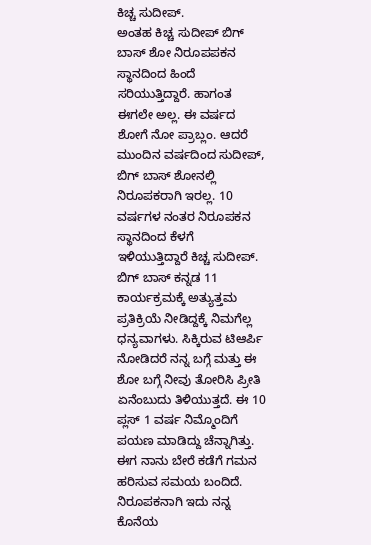ಕಿಚ್ಚ ಸುದೀಪ್.
ಅಂತಹ ಕಿಚ್ಚ ಸುದೀಪ್ ಬಿಗ್ ಬಾಸ್ ಶೋ ನಿರೂಪಪಕನ ಸ್ಥಾನದಿಂದ ಹಿಂದೆ ಸರಿಯುತ್ತಿದ್ದಾರೆ. ಹಾಗಂತ ಈಗಲೇ ಅಲ್ಲ. ಈ ವರ್ಷದ ಶೋಗೆ ನೋ ಪ್ರಾಬ್ಲಂ. ಆದರೆ ಮುಂದಿನ ವರ್ಷದಿಂದ ಸುದೀಪ್, ಬಿಗ್ ಬಾಸ್ ಶೋನಲ್ಲಿ ನಿರೂಪಕರಾಗಿ ಇರಲ್ಲ. 10 ವರ್ಷಗಳ ನಂತರ ನಿರೂಪಕನ ಸ್ಥಾನದಿಂದ ಕೆಳಗೆ ಇಳಿಯುತ್ತಿದ್ದಾರೆ ಕಿಚ್ಚ ಸುದೀಪ್.
ಬಿಗ್ ಬಾಸ್ ಕನ್ನಡ 11 ಕಾರ್ಯಕ್ರಮಕ್ಕೆ ಅತ್ಯುತ್ತಮ ಪ್ರತಿಕ್ರಿಯೆ ನೀಡಿದ್ದಕ್ಕೆ ನಿಮಗೆಲ್ಲ ಧನ್ಯವಾಗಳು. ಸಿಕ್ಕಿರುವ ಟಿಆರ್ಪಿ ನೋಡಿದರೆ ನನ್ನ ಬಗ್ಗೆ ಮತ್ತು ಈ ಶೋ ಬಗ್ಗೆ ನೀವು ತೋರಿಸಿ ಪ್ರೀತಿ ಏನೆಂಬುದು ತಿಳಿಯುತ್ತದೆ. ಈ 10 ಪ್ಲಸ್ 1 ವರ್ಷ ನಿಮ್ಮೊಂದಿಗೆ ಪಯಣ ಮಾಡಿದ್ದು ಚೆನ್ನಾಗಿತ್ತು. ಈಗ ನಾನು ಬೇರೆ ಕಡೆಗೆ ಗಮನ ಹರಿಸುವ ಸಮಯ ಬಂದಿದೆ. ನಿರೂಪಕನಾಗಿ ಇದು ನನ್ನ ಕೊನೆಯ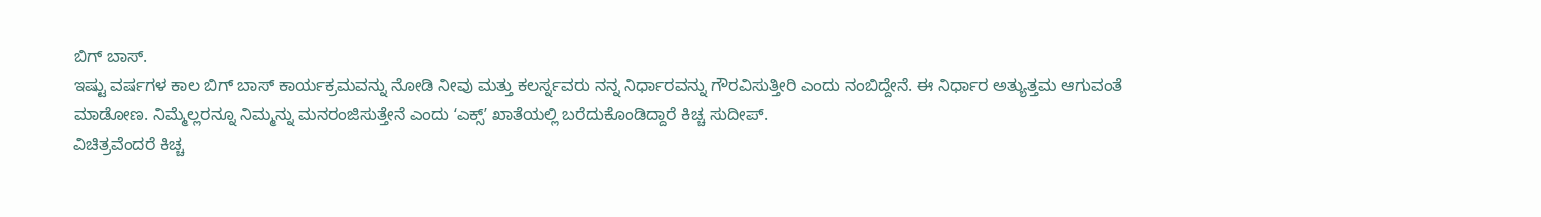ಬಿಗ್ ಬಾಸ್.
ಇಷ್ಟು ವರ್ಷಗಳ ಕಾಲ ಬಿಗ್ ಬಾಸ್ ಕಾರ್ಯಕ್ರಮವನ್ನು ನೋಡಿ ನೀವು ಮತ್ತು ಕಲರ್ಸ್ನವರು ನನ್ನ ನಿರ್ಧಾರವನ್ನು ಗೌರವಿಸುತ್ತೀರಿ ಎಂದು ನಂಬಿದ್ದೇನೆ. ಈ ನಿರ್ಧಾರ ಅತ್ಯುತ್ತಮ ಆಗುವಂತೆ ಮಾಡೋಣ. ನಿಮ್ಮೆಲ್ಲರನ್ನೂ ನಿಮ್ಮನ್ನು ಮನರಂಜಿಸುತ್ತೇನೆ ಎಂದು ʻಎಕ್ಸ್ʼ ಖಾತೆಯಲ್ಲಿ ಬರೆದುಕೊಂಡಿದ್ದಾರೆ ಕಿಚ್ಚ ಸುದೀಪ್.
ವಿಚಿತ್ರವೆಂದರೆ ಕಿಚ್ಚ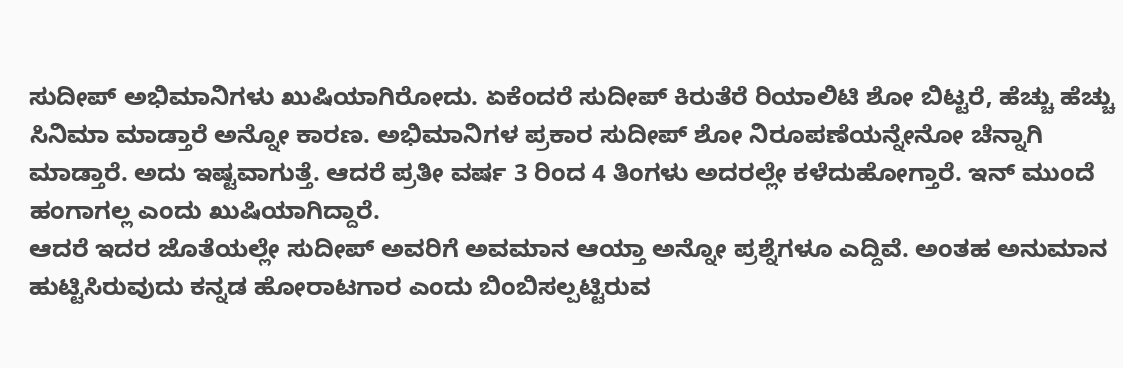ಸುದೀಪ್ ಅಭಿಮಾನಿಗಳು ಖುಷಿಯಾಗಿರೋದು. ಏಕೆಂದರೆ ಸುದೀಪ್ ಕಿರುತೆರೆ ರಿಯಾಲಿಟಿ ಶೋ ಬಿಟ್ಟರೆ, ಹೆಚ್ಚು ಹೆಚ್ಚು ಸಿನಿಮಾ ಮಾಡ್ತಾರೆ ಅನ್ನೋ ಕಾರಣ. ಅಭಿಮಾನಿಗಳ ಪ್ರಕಾರ ಸುದೀಪ್ ಶೋ ನಿರೂಪಣೆಯನ್ನೇನೋ ಚೆನ್ನಾಗಿ ಮಾಡ್ತಾರೆ. ಅದು ಇಷ್ಟವಾಗುತ್ತೆ. ಆದರೆ ಪ್ರತೀ ವರ್ಷ 3 ರಿಂದ 4 ತಿಂಗಳು ಅದರಲ್ಲೇ ಕಳೆದುಹೋಗ್ತಾರೆ. ಇನ್ ಮುಂದೆ ಹಂಗಾಗಲ್ಲ ಎಂದು ಖುಷಿಯಾಗಿದ್ದಾರೆ.
ಆದರೆ ಇದರ ಜೊತೆಯಲ್ಲೇ ಸುದೀಪ್ ಅವರಿಗೆ ಅವಮಾನ ಆಯ್ತಾ ಅನ್ನೋ ಪ್ರಶ್ನೆಗಳೂ ಎದ್ದಿವೆ. ಅಂತಹ ಅನುಮಾನ ಹುಟ್ಟಿಸಿರುವುದು ಕನ್ನಡ ಹೋರಾಟಗಾರ ಎಂದು ಬಿಂಬಿಸಲ್ಪಟ್ಟಿರುವ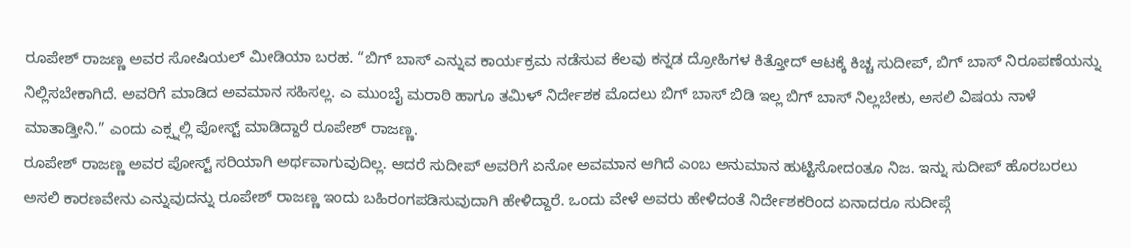ರೂಪೇಶ್ ರಾಜಣ್ಣ ಅವರ ಸೋಷಿಯಲ್ ಮೀಡಿಯಾ ಬರಹ. “ಬಿಗ್ ಬಾಸ್ ಎನ್ನುವ ಕಾರ್ಯಕ್ರಮ ನಡೆಸುವ ಕೆಲವು ಕನ್ನಡ ದ್ರೋಹಿಗಳ ಕಿತ್ತೋದ್ ಆಟಕ್ಕೆ ಕಿಚ್ಚ ಸುದೀಪ್, ಬಿಗ್ ಬಾಸ್ ನಿರೂಪಣೆಯನ್ನು ನಿಲ್ಲಿಸಬೇಕಾಗಿದೆ. ಅವರಿಗೆ ಮಾಡಿದ ಅವಮಾನ ಸಹಿಸಲ್ಲ. ಎ ಮುಂಬೈ ಮರಾಠಿ ಹಾಗೂ ತಮಿಳ್ ನಿರ್ದೇಶಕ ಮೊದಲು ಬಿಗ್ ಬಾಸ್ ಬಿಡಿ ಇಲ್ಲ ಬಿಗ್ ಬಾಸ್ ನಿಲ್ಲಬೇಕು, ಅಸಲಿ ವಿಷಯ ನಾಳೆ ಮಾತಾಡ್ತೀನಿ.” ಎಂದು ಎಕ್ಸ್ನಲ್ಲಿ ಪೋಸ್ಟ್ ಮಾಡಿದ್ದಾರೆ ರೂಪೇಶ್ ರಾಜಣ್ಣ.
ರೂಪೇಶ್ ರಾಜಣ್ಣ ಅವರ ಪೋಸ್ಟ್ ಸರಿಯಾಗಿ ಅರ್ಥವಾಗುವುದಿಲ್ಲ. ಆದರೆ ಸುದೀಪ್ ಅವರಿಗೆ ಏನೋ ಅವಮಾನ ಆಗಿದೆ ಎಂಬ ಅನುಮಾನ ಹುಟ್ಟಿಸೋದಂತೂ ನಿಜ. ಇನ್ನು ಸುದೀಪ್ ಹೊರಬರಲು ಅಸಲಿ ಕಾರಣವೇನು ಎನ್ನುವುದನ್ನು ರೂಪೇಶ್ ರಾಜಣ್ಣ ಇಂದು ಬಹಿರಂಗಪಡಿಸುವುದಾಗಿ ಹೇಳಿದ್ದಾರೆ. ಒಂದು ವೇಳೆ ಅವರು ಹೇಳಿದಂತೆ ನಿರ್ದೇಶಕರಿಂದ ಏನಾದರೂ ಸುದೀಪ್ಗೆ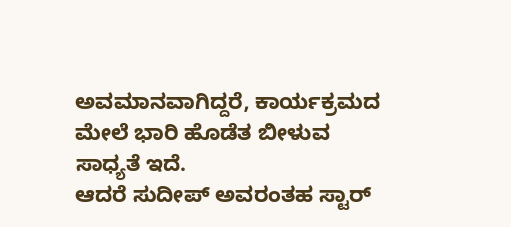ಅವಮಾನವಾಗಿದ್ದರೆ, ಕಾರ್ಯಕ್ರಮದ ಮೇಲೆ ಭಾರಿ ಹೊಡೆತ ಬೀಳುವ ಸಾಧ್ಯತೆ ಇದೆ.
ಆದರೆ ಸುದೀಪ್ ಅವರಂತಹ ಸ್ಟಾರ್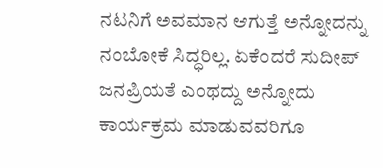ನಟನಿಗೆ ಅವಮಾನ ಆಗುತ್ತೆ ಅನ್ನೋದನ್ನು ನಂಬೋಕೆ ಸಿದ್ಧರಿಲ್ಲ. ಏಕೆಂದರೆ ಸುದೀಪ್ ಜನಪ್ರಿಯತೆ ಎಂಥದ್ದು ಅನ್ನೋದು ಕಾರ್ಯಕ್ರಮ ಮಾಡುವವರಿಗೂ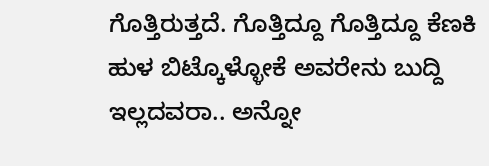ಗೊತ್ತಿರುತ್ತದೆ. ಗೊತ್ತಿದ್ದೂ ಗೊತ್ತಿದ್ದೂ ಕೆಣಕಿ ಹುಳ ಬಿಟ್ಕೊಳ್ಳೋಕೆ ಅವರೇನು ಬುದ್ದಿ ಇಲ್ಲದವರಾ.. ಅನ್ನೋ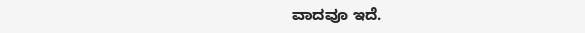ವಾದವೂ ಇದೆ.